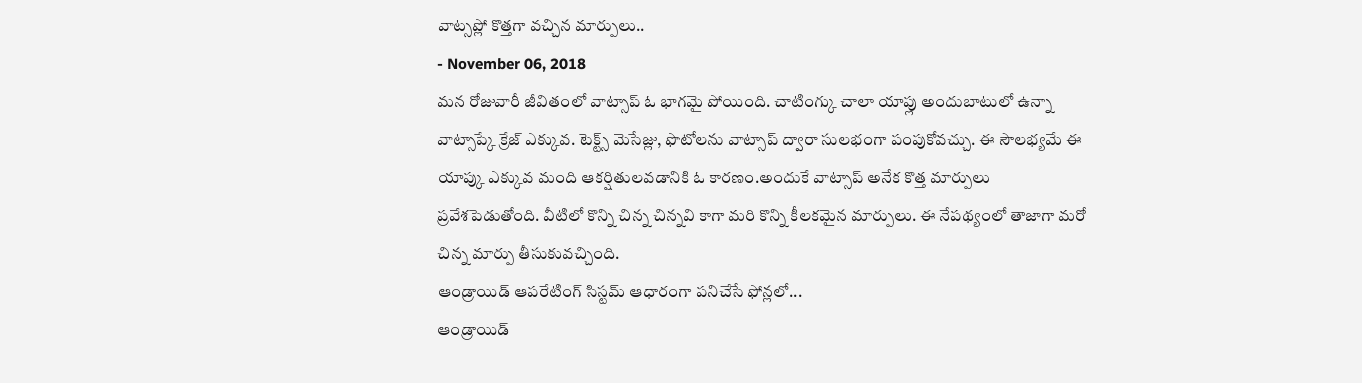వాట్సప్లో కొత్తగా వచ్చిన మార్పులు..
- November 06, 2018
మన రోజువారీ జీవితంలో వాట్సాప్ ఓ భాగమై పోయింది. చాటింగ్కు చాలా యాప్లు అందుబాటులో ఉన్నా వాట్సాప్కే క్రేజ్ ఎక్కువ. టెక్ట్స్ మెసేజ్లు, ఫొటోలను వాట్సాప్ ద్వారా సులభంగా పంపుకోవచ్చు. ఈ సౌలభ్యమే ఈ యాప్కు ఎక్కువ మంది ఆకర్షితులవడానికి ఓ కారణం.అందుకే వాట్సాప్ అనేక కొత్త మార్పులు ప్రవేశపెడుతోంది. వీటిలో కొన్ని చిన్న చిన్నవి కాగా మరి కొన్ని కీలకమైన మార్పులు. ఈ నేపథ్యంలో తాజాగా మరో చిన్న మార్పు తీసుకువచ్చింది.
ఆండ్రాయిడ్ ఆపరేటింగ్ సిస్టమ్ ఆధారంగా పనిచేసే ఫోన్లలో...
ఆండ్రాయిడ్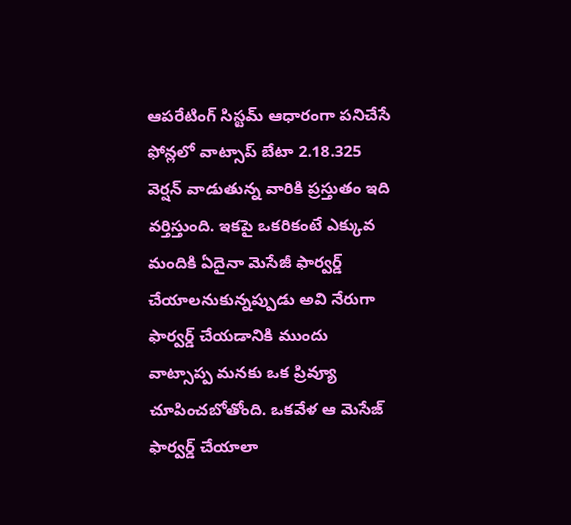ఆపరేటింగ్ సిస్టమ్ ఆధారంగా పనిచేసే ఫోన్లలో వాట్సాప్ బేటా 2.18.325 వెర్షన్ వాడుతున్న వారికి ప్రస్తుతం ఇది వర్తిస్తుంది. ఇకపై ఒకరికంటే ఎక్కువ మందికి ఏదైనా మెసేజీ ఫార్వర్డ్ చేయాలనుకున్నప్పుడు అవి నేరుగా ఫార్వర్డ్ చేయడానికి ముందు వాట్సాప్ప మనకు ఒక ప్రివ్యూ చూపించబోతోంది. ఒకవేళ ఆ మెసేజ్ ఫార్వర్డ్ చేయాలా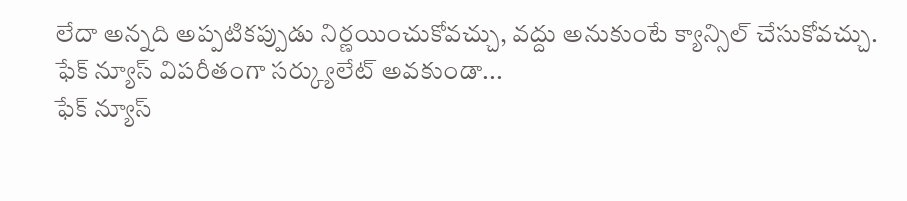లేదా అన్నది అప్పటికప్పుడు నిర్ణయించుకోవచ్చు, వద్దు అనుకుంటే క్యాన్సిల్ చేసుకోవచ్చు.
ఫేక్ న్యూస్ విపరీతంగా సర్క్యులేట్ అవకుండా...
ఫేక్ న్యూస్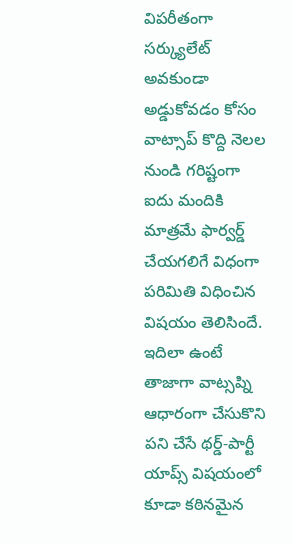విపరీతంగా సర్క్యులేట్ అవకుండా అడ్డుకోవడం కోసం వాట్సాప్ కొద్ది నెలల నుండి గరిష్టంగా ఐదు మందికి మాత్రమే ఫార్వర్డ్ చేయగలిగే విధంగా పరిమితి విధించిన విషయం తెలిసిందే. ఇదిలా ఉంటే తాజాగా వాట్సప్ని ఆధారంగా చేసుకొని పని చేసే థర్డ్-పార్టీ యాప్స్ విషయంలో కూడా కఠినమైన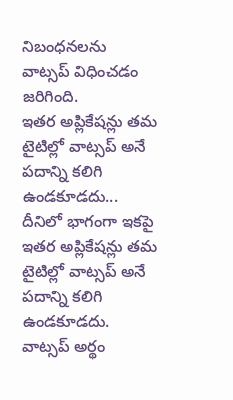నిబంధనలను వాట్సప్ విధించడం జరిగింది.
ఇతర అప్లికేషన్లు తమ టైటిల్లో వాట్సప్ అనే పదాన్ని కలిగి ఉండకూడదు...
దీనిలో భాగంగా ఇకపై ఇతర అప్లికేషన్లు తమ టైటిల్లో వాట్సప్ అనే పదాన్ని కలిగి ఉండకూడదు. వాట్సప్ అర్థం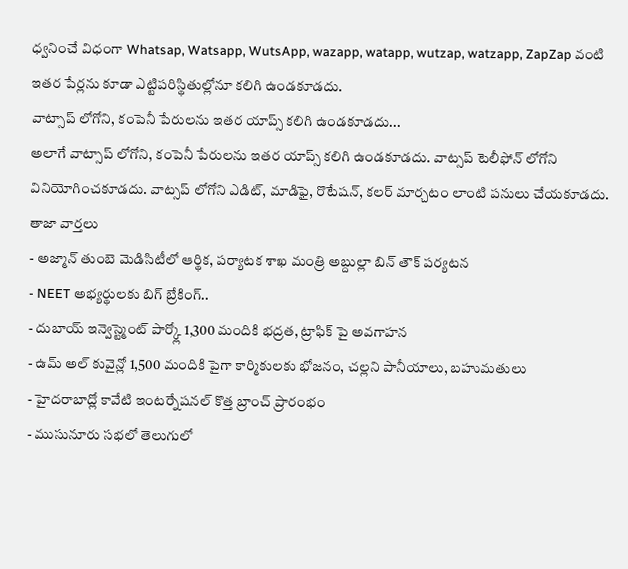ధ్వనించే విధంగా Whatsap, Watsapp, WutsApp, wazapp, watapp, wutzap, watzapp, ZapZap వంటి ఇతర పేర్లను కూడా ఎట్టిపరిస్థితుల్లోనూ కలిగి ఉండకూడదు.
వాట్సాప్ లోగోని, కంపెనీ పేరులను ఇతర యాప్స్ కలిగి ఉండకూడదు...
అలాగే వాట్సాప్ లోగోని, కంపెనీ పేరులను ఇతర యాప్స్ కలిగి ఉండకూడదు. వాట్సప్ టెలీఫోన్ లోగోని వినియోగించకూడదు. వాట్సప్ లోగోని ఎడిట్, మాడిఫై, రొటేషన్, కలర్ మార్చటం లాంటి పనులు చేయకూడదు.
తాజా వార్తలు
- అజ్మాన్ తుంబె మెడిసిటీలో ఆర్థిక, పర్యాటక శాఖ మంత్రి అబ్దుల్లా బిన్ తౌక్ పర్యటన
- NEET అభ్యర్థులకు బిగ్ బ్రేకింగ్..
- దుబాయ్ ఇన్వెస్ట్మెంట్ పార్క్లో 1,300 మందికి భద్రత, ట్రాఫిక్ పై అవగాహన
- ఉమ్ అల్ కువైన్లో 1,500 మందికి పైగా కార్మికులకు భోజనం, చల్లని పానీయాలు, బహుమతులు
- హైదరాబాద్లో కావేటి ఇంటర్నేషనల్ కొత్త బ్రాంచ్ ప్రారంభం
- ముసునూరు సభలో తెలుగులో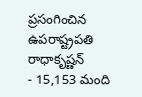ప్రసంగించిన ఉపరాష్ట్రపతి రాధాకృష్ణన్
- 15,153 మంది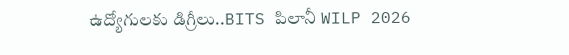ఉద్యోగులకు డిగ్రీలు..BITS పిలానీ WILP 2026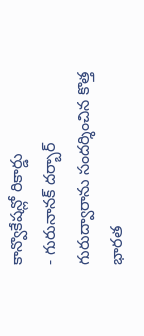కాన్వొకేషన్లో రికార్డు
- గురునానక్ దర్బార్ గురుద్వారాను సందర్శించిన కొత్త భారత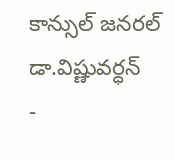కాన్సుల్ జనరల్ డా.విష్ణువర్ధన్
-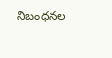నిబంధనల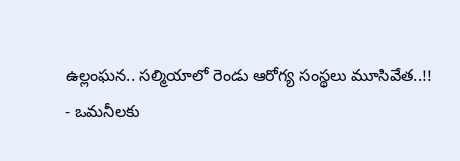ఉల్లంఘన.. సల్మియాలో రెండు ఆరోగ్య సంస్థలు మూసివేత..!!
- ఒమనీలకు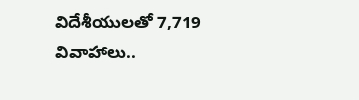విదేశీయులతో 7,719 వివాహాలు..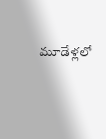మూడేళ్లలో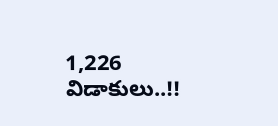1,226 విడాకులు..!!